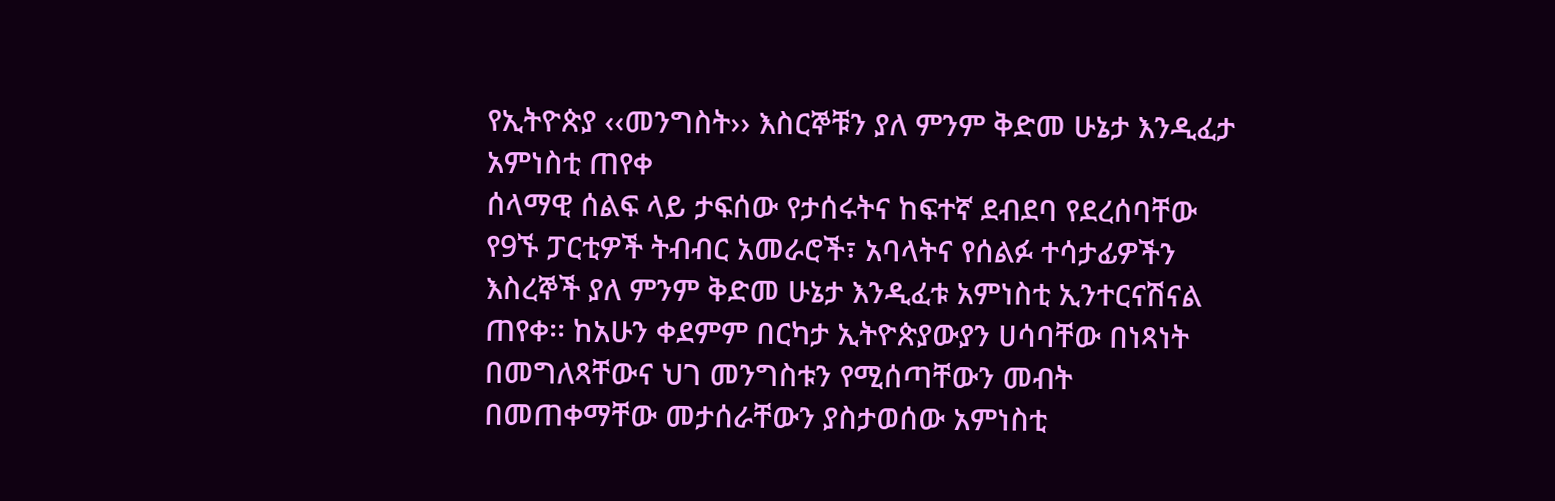የኢትዮጵያ ‹‹መንግስት›› እስርኞቹን ያለ ምንም ቅድመ ሁኔታ እንዲፈታ አምነስቲ ጠየቀ
ሰላማዊ ሰልፍ ላይ ታፍሰው የታሰሩትና ከፍተኛ ደብደባ የደረሰባቸው የ9ኙ ፓርቲዎች ትብብር አመራሮች፣ አባላትና የሰልፉ ተሳታፊዎችን እስረኞች ያለ ምንም ቅድመ ሁኔታ እንዲፈቱ አምነስቲ ኢንተርናሽናል ጠየቀ፡፡ ከአሁን ቀደምም በርካታ ኢትዮጵያውያን ሀሳባቸው በነጻነት በመግለጻቸውና ህገ መንግስቱን የሚሰጣቸውን መብት በመጠቀማቸው መታሰራቸውን ያስታወሰው አምነስቲ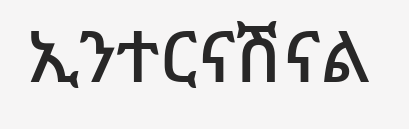ኢንተርናሽናል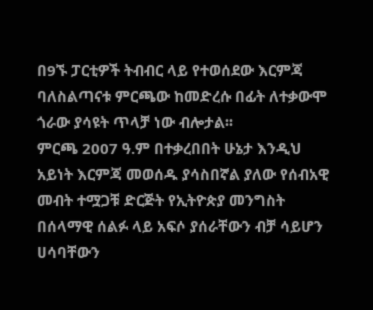በ9ኙ ፓርቲዎች ትብብር ላይ የተወሰደው እርምጃ ባለስልጣናቱ ምርጫው ከመድረሱ በፊት ለተቃውሞ ጎራው ያሳዩት ጥላቻ ነው ብሎታል፡፡
ምርጫ 2007 ዓ.ም በተቃረበበት ሁኔታ እንዲህ አይነት እርምጃ መወሰዱ ያሳስበኛል ያለው የሰብአዊ መብት ተሟጋቹ ድርጅት የኢትዮጵያ መንግስት በሰላማዊ ሰልፉ ላይ አፍሶ ያሰራቸውን ብቻ ሳይሆን ሀሳባቸውን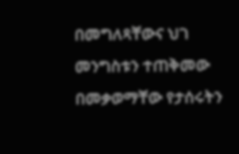በመግለጻቸውና ህገ መንግስቱን ተጠቅመው በመቃወማቸው የታሰሩትን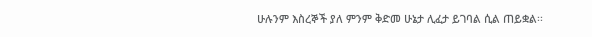ሁሉንም እስረኞች ያለ ምንም ቅድመ ሁኔታ ሊፈታ ይገባል ሲል ጠይቋል፡፡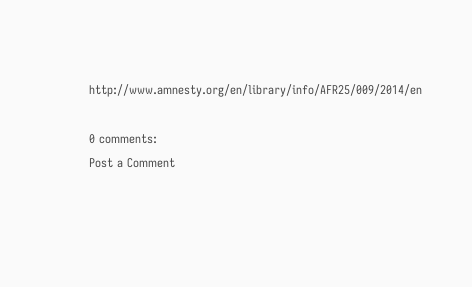http://www.amnesty.org/en/library/info/AFR25/009/2014/en

0 comments:
Post a Comment